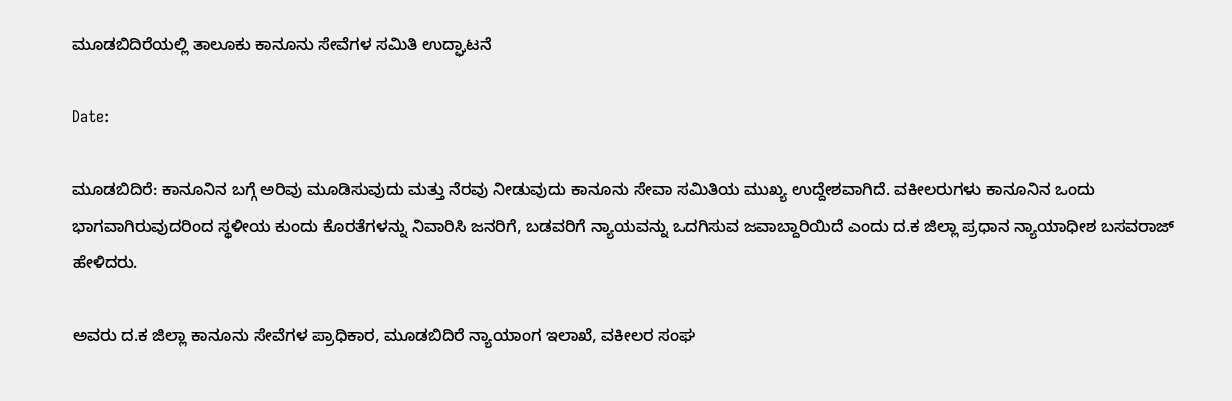ಮೂಡಬಿದಿರೆಯಲ್ಲಿ ತಾಲೂಕು ಕಾನೂನು ಸೇವೆಗಳ ಸಮಿತಿ ಉದ್ಘಾಟನೆ

Date:

ಮೂಡಬಿದಿರೆ: ಕಾನೂನಿನ ಬಗ್ಗೆ ಅರಿವು ಮೂಡಿಸುವುದು ಮತ್ತು ನೆರವು ನೀಡುವುದು ಕಾನೂನು ಸೇವಾ ಸಮಿತಿಯ ಮುಖ್ಯ ಉದ್ದೇಶವಾಗಿದೆ. ವಕೀಲರುಗಳು ಕಾನೂನಿನ ಒಂದು ಭಾಗವಾಗಿರುವುದರಿಂದ ಸ್ಥಳೀಯ ಕುಂದು ಕೊರತೆಗಳನ್ನು ನಿವಾರಿಸಿ ಜನರಿಗೆ, ಬಡವರಿಗೆ ನ್ಯಾಯವನ್ನು ಒದಗಿಸುವ ಜವಾಬ್ದಾರಿಯಿದೆ ಎಂದು ದ.ಕ ಜಿಲ್ಲಾ ಪ್ರಧಾನ ನ್ಯಾಯಾಧೀಶ ಬಸವರಾಜ್ ಹೇಳಿದರು.

ಅವರು ದ.ಕ ಜಿಲ್ಲಾ ಕಾನೂನು ಸೇವೆಗಳ ಪ್ರಾಧಿಕಾರ, ಮೂಡಬಿದಿರೆ ನ್ಯಾಯಾಂಗ ಇಲಾಖೆ, ವಕೀಲರ ಸಂಘ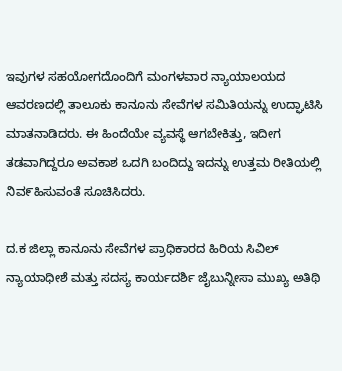ಇವುಗಳ ಸಹಯೋಗದೊಂದಿಗೆ ಮಂಗಳವಾರ ನ್ಯಾಯಾಲಯದ ಆವರಣದಲ್ಲಿ ತಾಲೂಕು ಕಾನೂನು ಸೇವೆಗಳ ಸಮಿತಿಯನ್ನು ಉದ್ಘಾಟಿಸಿ ಮಾತನಾಡಿದರು. ಈ ಹಿಂದೆಯೇ ವ್ಯವಸ್ಥೆ ಆಗಬೇಕಿತ್ತು, ಇದೀಗ ತಡವಾಗಿದ್ದರೂ ಅವಕಾಶ ಒದಗಿ ಬಂದಿದ್ದು ಇದನ್ನು ಉತ್ತಮ ರೀತಿಯಲ್ಲಿ ನಿವ೯ಹಿಸುವಂತೆ ಸೂಚಿಸಿದರು.

ದ.ಕ ಜಿಲ್ಲಾ ಕಾನೂನು ಸೇವೆಗಳ ಪ್ರಾಧಿಕಾರದ ಹಿರಿಯ ಸಿವಿಲ್ ನ್ಯಾಯಾಧೀಶೆ ಮತ್ತು ಸದಸ್ಯ ಕಾರ್ಯದರ್ಶಿ ಜೈಬುನ್ನೀಸಾ ಮುಖ್ಯ ಅತಿಥಿ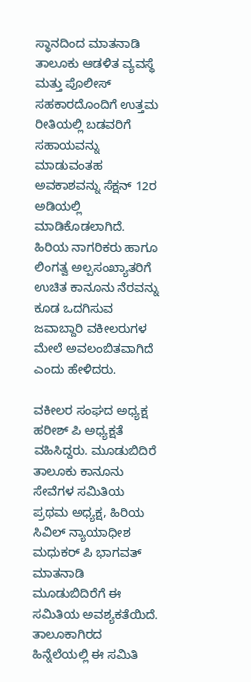ಸ್ಥಾನದಿಂದ ಮಾತನಾಡಿ ತಾಲೂಕು ಆಡಳಿತ ವ್ಯವಸ್ಥೆ ಮತ್ತು ಪೊಲೀಸ್ ಸಹಕಾರದೊಂದಿಗೆ ಉತ್ತಮ ರೀತಿಯಲ್ಲಿ ಬಡವರಿಗೆ ಸಹಾಯವನ್ನು ಮಾಡುವಂತಹ ಅವಕಾಶವನ್ನು ಸೆಕ್ಷನ್ 12ರ ಅಡಿಯಲ್ಲಿ ಮಾಡಿಕೊಡಲಾಗಿದೆ. ಹಿರಿಯ ನಾಗರಿಕರು ಹಾಗೂ ಲಿಂಗತ್ವ ಅಲ್ಪಸಂಖ್ಯಾತರಿಗೆ ಉಚಿತ ಕಾನೂನು ನೆರವನ್ನು ಕೂಡ ಒದಗಿಸುವ ಜವಾಬ್ದಾರಿ ವಕೀಲರುಗಳ ಮೇಲೆ ಅವಲಂಬಿತವಾಗಿದೆ ಎಂದು ಹೇಳಿದರು.

ವಕೀಲರ ಸಂಘದ ಅಧ್ಯಕ್ಷ ಹರೀಶ್ ಪಿ ಅಧ್ಯಕ್ಷತೆ ವಹಿಸಿದ್ದರು. ಮೂಡುಬಿದಿರೆ ತಾಲೂಕು ಕಾನೂನು ಸೇವೆಗಳ ಸಮಿತಿಯ ಪ್ರಥಮ ಅಧ್ಯಕ್ಷ, ಹಿರಿಯ ಸಿವಿಲ್ ನ್ಯಾಯಾಧೀಶ ಮಧುಕರ್ ಪಿ ಭಾಗವತ್ ಮಾತನಾಡಿ ಮೂಡುಬಿದಿರೆಗೆ ಈ ಸಮಿತಿಯ ಅವಶ್ಯಕತೆಯಿದೆ. ತಾಲೂಕಾಗಿರದ ಹಿನ್ನೆಲೆಯಲ್ಲಿ ಈ ಸಮಿತಿ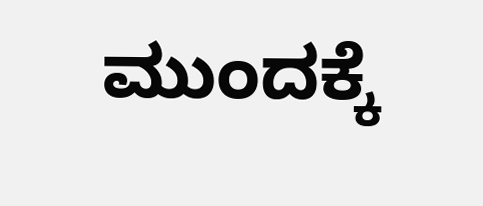ಮುಂದಕ್ಕೆ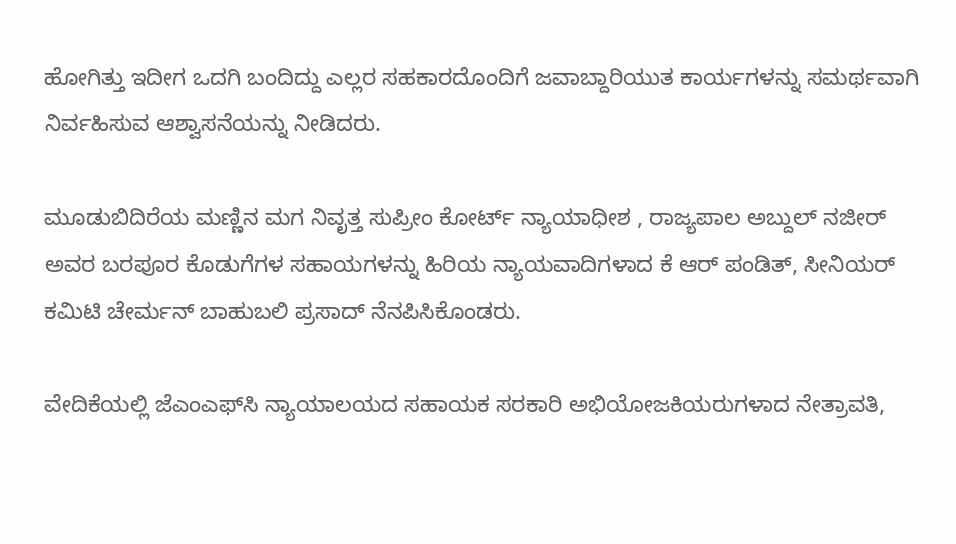ಹೋಗಿತ್ತು ಇದೀಗ ಒದಗಿ ಬಂದಿದ್ದು ಎಲ್ಲರ ಸಹಕಾರದೊಂದಿಗೆ ಜವಾಬ್ದಾರಿಯುತ ಕಾರ್ಯಗಳನ್ನು ಸಮರ್ಥವಾಗಿ ನಿರ್ವಹಿಸುವ ಆಶ್ವಾಸನೆಯನ್ನು ನೀಡಿದರು.

ಮೂಡುಬಿದಿರೆಯ ಮಣ್ಣಿನ ಮಗ ನಿವೃತ್ತ ಸುಪ್ರೀಂ ಕೋರ್ಟ್ ನ್ಯಾಯಾಧೀಶ , ರಾಜ್ಯಪಾಲ ಅಬ್ದುಲ್ ನಜೀರ್ ಅವರ ಬರಪೂರ ಕೊಡುಗೆಗಳ ಸಹಾಯಗಳನ್ನು ಹಿರಿಯ ನ್ಯಾಯವಾದಿಗಳಾದ ಕೆ ಆರ್ ಪಂಡಿತ್, ಸೀನಿಯರ್ ಕಮಿಟಿ ಚೇರ್ಮನ್ ಬಾಹುಬಲಿ ಪ್ರಸಾದ್ ನೆನಪಿಸಿಕೊಂಡರು.

ವೇದಿಕೆಯಲ್ಲಿ ಜೆಎಂಎಫ್‌ಸಿ ನ್ಯಾಯಾಲಯದ ಸಹಾಯಕ ಸರಕಾರಿ ಅಭಿಯೋಜಕಿಯರುಗಳಾದ ನೇತ್ರಾವತಿ,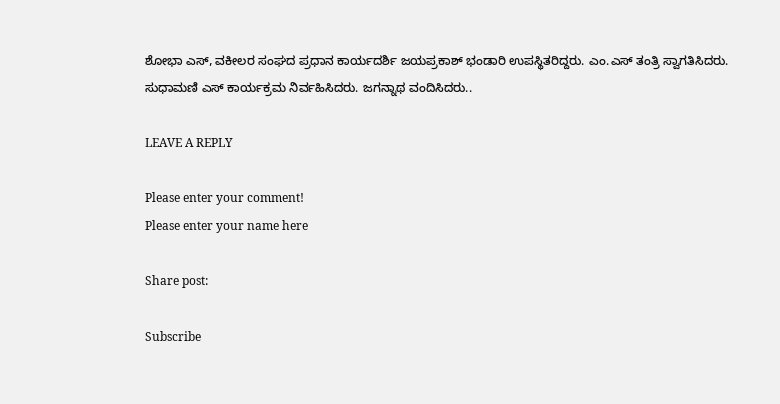ಶೋಭಾ ಎಸ್, ವಕೀಲರ ಸಂಘದ ಪ್ರಧಾನ ಕಾರ್ಯದರ್ಶಿ ಜಯಪ್ರಕಾಶ್ ಭಂಡಾರಿ ಉಪಸ್ಥಿತರಿದ್ದರು. ಎಂ.ಎಸ್ ತಂತ್ರಿ ಸ್ವಾಗತಿಸಿದರು. ಸುಧಾಮಣಿ ಎಸ್ ಕಾರ್ಯಕ್ರಮ ನಿರ್ವಹಿಸಿದರು. ಜಗನ್ನಾಥ ವಂದಿಸಿದರು..

LEAVE A REPLY

Please enter your comment!
Please enter your name here

Share post:

Subscribe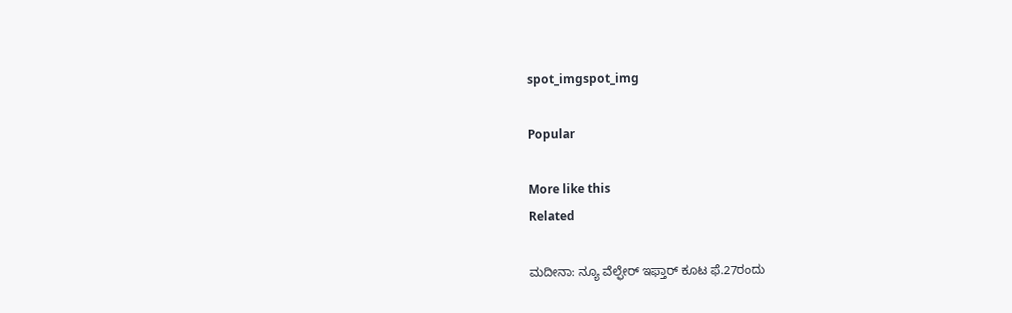spot_imgspot_img

Popular

More like this
Related

ಮದೀನಾ: ನ್ಯೂ ವೆಲ್ಫೇರ್ ಇಫ್ತಾರ್ ಕೂಟ ಫೆ.27ರಂದು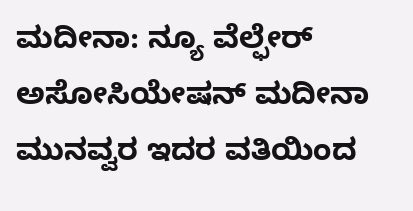ಮದೀನಾ: ನ್ಯೂ ವೆಲ್ಫೇರ್ ಅಸೋಸಿಯೇಷನ್ ಮದೀನಾ ಮುನವ್ವರ ಇದರ ವತಿಯಿಂದ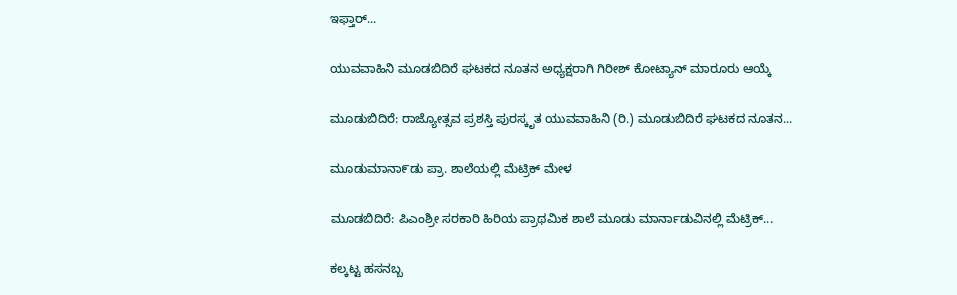ಇಫ್ತಾರ್...

ಯುವವಾಹಿನಿ ಮೂಡಬಿದಿರೆ ಘಟಕದ ನೂತನ ಅಧ್ಯಕ್ಷರಾಗಿ ಗಿರೀಶ್ ಕೋಟ್ಯಾನ್ ಮಾರೂರು ಆಯ್ಕೆ

ಮೂಡುಬಿದಿರೆ: ರಾಜ್ಯೋತ್ಸವ ಪ್ರಶಸ್ತಿ ಪುರಸ್ಕೃತ ಯುವವಾಹಿನಿ (ರಿ.) ಮೂಡುಬಿದಿರೆ ಘಟಕದ ನೂತನ...

ಮೂಡುಮಾನಾ೯ಡು ಪ್ರಾ. ಶಾಲೆಯಲ್ಲಿ ಮೆಟ್ರಿಕ್ ಮೇಳ

ಮೂಡಬಿದಿರೆ: ಪಿಎಂಶ್ರೀ ಸರಕಾರಿ ಹಿರಿಯ ಪ್ರಾಥಮಿಕ ಶಾಲೆ ಮೂಡು ಮಾರ್ನಾಡುವಿನಲ್ಲಿ ಮೆಟ್ರಿಕ್...

ಕಲ್ಕಟ್ಟ ಹಸನಬ್ಬ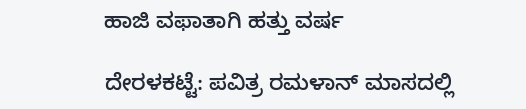ಹಾಜಿ ವಫಾತಾಗಿ ಹತ್ತು ವರ್ಷ

ದೇರಳಕಟ್ಟೆ: ಪವಿತ್ರ ರಮಳಾನ್ ಮಾಸದಲ್ಲಿ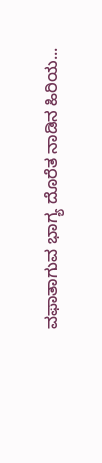ವಫಾತಾಗುವ ಭಾಗ್ಯ ದೊರೆತ ನಾಡಿನ ಹಿರಿಯ...